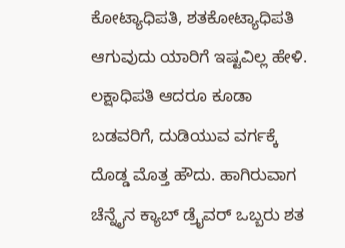ಕೋಟ್ಯಾಧಿಪತಿ, ಶತಕೋಟ್ಯಾಧಿಪತಿ ಆಗುವುದು ಯಾರಿಗೆ ಇಷ್ಟವಿಲ್ಲ ಹೇಳಿ. ಲಕ್ಷಾಧಿಪತಿ ಆದರೂ ಕೂಡಾ ಬಡವರಿಗೆ, ದುಡಿಯುವ ವರ್ಗಕ್ಕೆ ದೊಡ್ಡ ಮೊತ್ತ ಹೌದು. ಹಾಗಿರುವಾಗ ಚೆನ್ನೈನ ಕ್ಯಾಬ್ ಡ್ರೈವರ್ ಒಬ್ಬರು ಶತ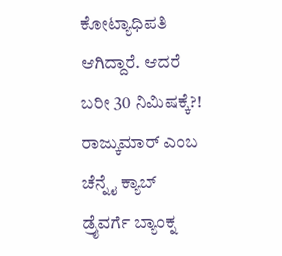ಕೋಟ್ಯಾಧಿಪತಿ ಆಗಿದ್ದಾರೆ. ಆದರೆ ಬರೀ 30 ನಿಮಿಷಕ್ಕೆ?!
ರಾಜ್ಕುಮಾರ್ ಎಂಬ ಚೆನ್ನೈ ಕ್ಯಾಬ್ ಡ್ರೈವರ್ಗೆ ಬ್ಯಾಂಕ್ನ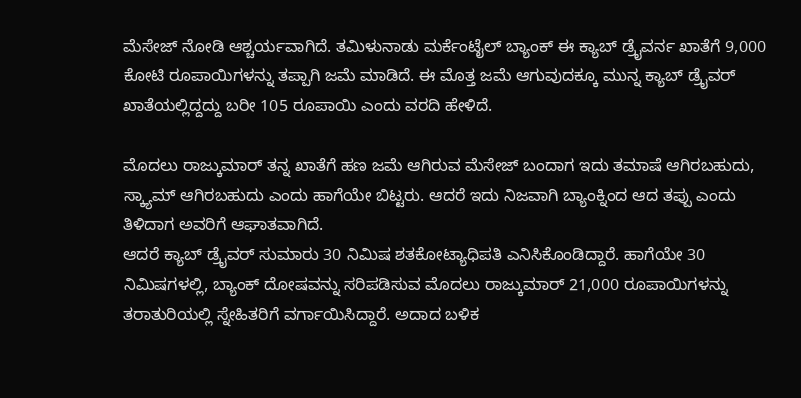ಮೆಸೇಜ್ ನೋಡಿ ಆಶ್ಚರ್ಯವಾಗಿದೆ. ತಮಿಳುನಾಡು ಮರ್ಕೆಂಟೈಲ್ ಬ್ಯಾಂಕ್ ಈ ಕ್ಯಾಬ್ ಡ್ರೈವರ್ನ ಖಾತೆಗೆ 9,000 ಕೋಟಿ ರೂಪಾಯಿಗಳನ್ನು ತಪ್ಪಾಗಿ ಜಮೆ ಮಾಡಿದೆ. ಈ ಮೊತ್ತ ಜಮೆ ಆಗುವುದಕ್ಕೂ ಮುನ್ನ ಕ್ಯಾಬ್ ಡ್ರೈವರ್ ಖಾತೆಯಲ್ಲಿದ್ದದ್ದು ಬರೀ 105 ರೂಪಾಯಿ ಎಂದು ವರದಿ ಹೇಳಿದೆ.

ಮೊದಲು ರಾಜ್ಕುಮಾರ್ ತನ್ನ ಖಾತೆಗೆ ಹಣ ಜಮೆ ಆಗಿರುವ ಮೆಸೇಜ್ ಬಂದಾಗ ಇದು ತಮಾಷೆ ಆಗಿರಬಹುದು, ಸ್ಕ್ಯಾಮ್ ಆಗಿರಬಹುದು ಎಂದು ಹಾಗೆಯೇ ಬಿಟ್ಟರು. ಆದರೆ ಇದು ನಿಜವಾಗಿ ಬ್ಯಾಂಕ್ನಿಂದ ಆದ ತಪ್ಪು ಎಂದು ತಿಳಿದಾಗ ಅವರಿಗೆ ಆಘಾತವಾಗಿದೆ.
ಆದರೆ ಕ್ಯಾಬ್ ಡ್ರೈವರ್ ಸುಮಾರು 30 ನಿಮಿಷ ಶತಕೋಟ್ಯಾಧಿಪತಿ ಎನಿಸಿಕೊಂಡಿದ್ದಾರೆ. ಹಾಗೆಯೇ 30 ನಿಮಿಷಗಳಲ್ಲಿ, ಬ್ಯಾಂಕ್ ದೋಷವನ್ನು ಸರಿಪಡಿಸುವ ಮೊದಲು ರಾಜ್ಕುಮಾರ್ 21,000 ರೂಪಾಯಿಗಳನ್ನು ತರಾತುರಿಯಲ್ಲಿ ಸ್ನೇಹಿತರಿಗೆ ವರ್ಗಾಯಿಸಿದ್ದಾರೆ. ಅದಾದ ಬಳಿಕ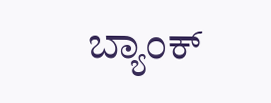ಬ್ಯಾಂಕ್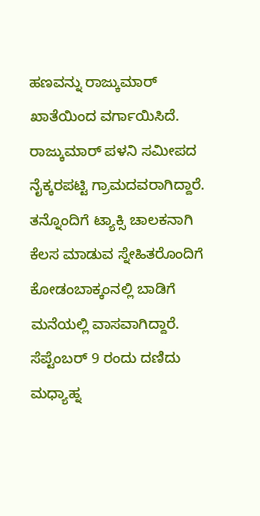ಹಣವನ್ನು ರಾಜ್ಕುಮಾರ್ ಖಾತೆಯಿಂದ ವರ್ಗಾಯಿಸಿದೆ.
ರಾಜ್ಕುಮಾರ್ ಪಳನಿ ಸಮೀಪದ ನೈಕ್ಕರಪಟ್ಟಿ ಗ್ರಾಮದವರಾಗಿದ್ದಾರೆ. ತನ್ನೊಂದಿಗೆ ಟ್ಯಾಕ್ಸಿ ಚಾಲಕನಾಗಿ ಕೆಲಸ ಮಾಡುವ ಸ್ನೇಹಿತರೊಂದಿಗೆ ಕೋಡಂಬಾಕ್ಕಂನಲ್ಲಿ ಬಾಡಿಗೆ ಮನೆಯಲ್ಲಿ ವಾಸವಾಗಿದ್ದಾರೆ. ಸೆಪ್ಟೆಂಬರ್ 9 ರಂದು ದಣಿದು ಮಧ್ಯಾಹ್ನ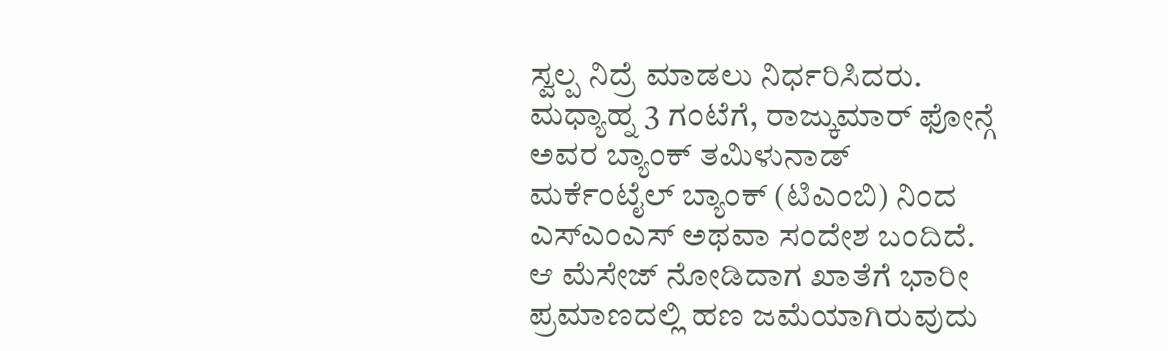ಸ್ವಲ್ಪ ನಿದ್ರೆ ಮಾಡಲು ನಿರ್ಧರಿಸಿದರು.
ಮಧ್ಯಾಹ್ನ 3 ಗಂಟೆಗೆ, ರಾಜ್ಕುಮಾರ್ ಫೋನ್ಗೆ ಅವರ ಬ್ಯಾಂಕ್ ತಮಿಳುನಾಡ್ ಮರ್ಕೆಂಟೈಲ್ ಬ್ಯಾಂಕ್ (ಟಿಎಂಬಿ) ನಿಂದ ಎಸ್ಎಂಎಸ್ ಅಥವಾ ಸಂದೇಶ ಬಂದಿದೆ. ಆ ಮೆಸೇಜ್ ನೋಡಿದಾಗ ಖಾತೆಗೆ ಭಾರೀ ಪ್ರಮಾಣದಲ್ಲಿ ಹಣ ಜಮೆಯಾಗಿರುವುದು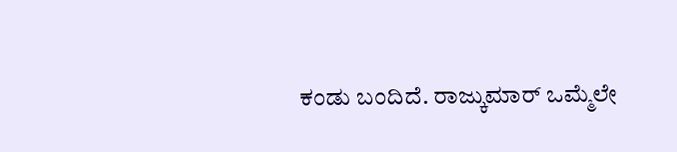ಕಂಡು ಬಂದಿದೆ. ರಾಜ್ಕುಮಾರ್ ಒಮ್ಮೆಲೇ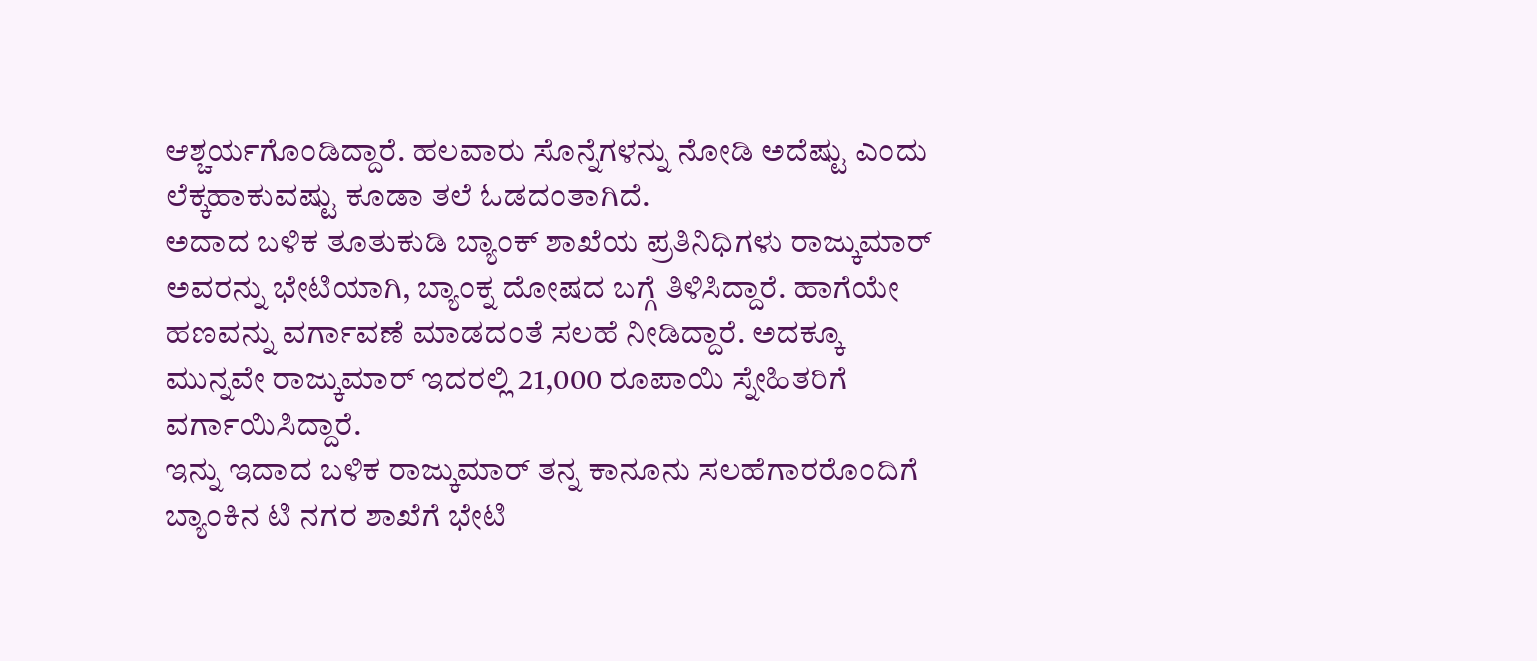ಆಶ್ಚರ್ಯಗೊಂಡಿದ್ದಾರೆ. ಹಲವಾರು ಸೊನ್ನೆಗಳನ್ನು ನೋಡಿ ಅದೆಷ್ಟು ಎಂದು ಲೆಕ್ಕಹಾಕುವಷ್ಟು ಕೂಡಾ ತಲೆ ಓಡದಂತಾಗಿದೆ.
ಅದಾದ ಬಳಿಕ ತೂತುಕುಡಿ ಬ್ಯಾಂಕ್ ಶಾಖೆಯ ಪ್ರತಿನಿಧಿಗಳು ರಾಜ್ಕುಮಾರ್ ಅವರನ್ನು ಭೇಟಿಯಾಗಿ, ಬ್ಯಾಂಕ್ನ ದೋಷದ ಬಗ್ಗೆ ತಿಳಿಸಿದ್ದಾರೆ. ಹಾಗೆಯೇ ಹಣವನ್ನು ವರ್ಗಾವಣೆ ಮಾಡದಂತೆ ಸಲಹೆ ನೀಡಿದ್ದಾರೆ. ಅದಕ್ಕೂ ಮುನ್ನವೇ ರಾಜ್ಕುಮಾರ್ ಇದರಲ್ಲಿ 21,000 ರೂಪಾಯಿ ಸ್ನೇಹಿತರಿಗೆ ವರ್ಗಾಯಿಸಿದ್ದಾರೆ.
ಇನ್ನು ಇದಾದ ಬಳಿಕ ರಾಜ್ಕುಮಾರ್ ತನ್ನ ಕಾನೂನು ಸಲಹೆಗಾರರೊಂದಿಗೆ ಬ್ಯಾಂಕಿನ ಟಿ ನಗರ ಶಾಖೆಗೆ ಭೇಟಿ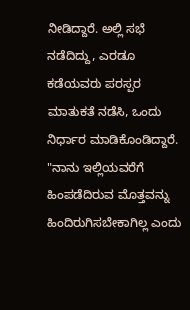ನೀಡಿದ್ದಾರೆ. ಅಲ್ಲಿ ಸಭೆ ನಡೆದಿದ್ದು, ಎರಡೂ ಕಡೆಯವರು ಪರಸ್ಪರ ಮಾತುಕತೆ ನಡೆಸಿ, ಒಂದು ನಿರ್ಧಾರ ಮಾಡಿಕೊಂಡಿದ್ದಾರೆ. "ನಾನು ಇಲ್ಲಿಯವರೆಗೆ ಹಿಂಪಡೆದಿರುವ ಮೊತ್ತವನ್ನು ಹಿಂದಿರುಗಿಸಬೇಕಾಗಿಲ್ಲ ಎಂದು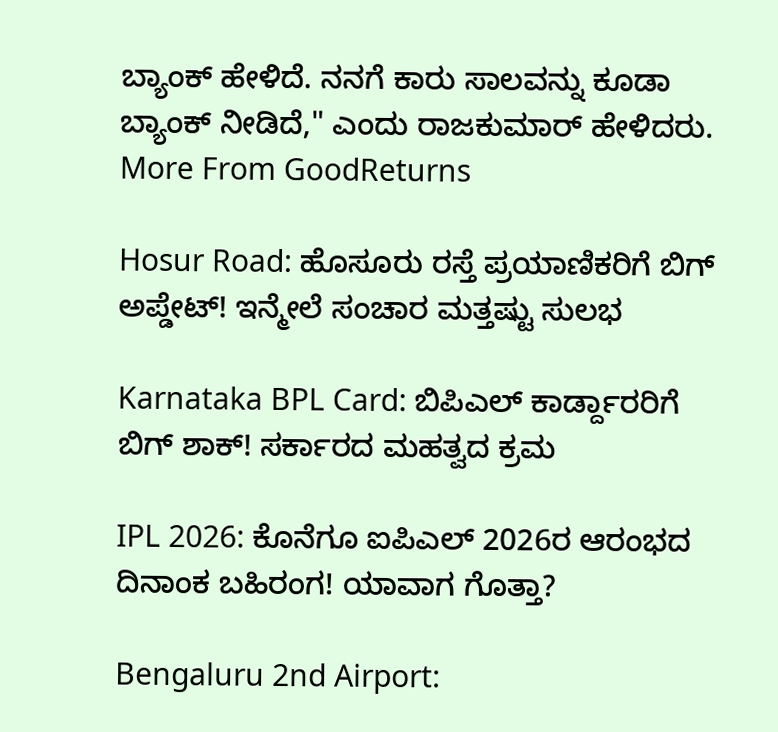ಬ್ಯಾಂಕ್ ಹೇಳಿದೆ. ನನಗೆ ಕಾರು ಸಾಲವನ್ನು ಕೂಡಾ ಬ್ಯಾಂಕ್ ನೀಡಿದೆ," ಎಂದು ರಾಜಕುಮಾರ್ ಹೇಳಿದರು.
More From GoodReturns

Hosur Road: ಹೊಸೂರು ರಸ್ತೆ ಪ್ರಯಾಣಿಕರಿಗೆ ಬಿಗ್ ಅಪ್ಡೇಟ್! ಇನ್ಮೇಲೆ ಸಂಚಾರ ಮತ್ತಷ್ಟು ಸುಲಭ

Karnataka BPL Card: ಬಿಪಿಎಲ್ ಕಾರ್ಡ್ದಾರರಿಗೆ ಬಿಗ್ ಶಾಕ್! ಸರ್ಕಾರದ ಮಹತ್ವದ ಕ್ರಮ

IPL 2026: ಕೊನೆಗೂ ಐಪಿಎಲ್ 2026ರ ಆರಂಭದ ದಿನಾಂಕ ಬಹಿರಂಗ! ಯಾವಾಗ ಗೊತ್ತಾ?

Bengaluru 2nd Airport: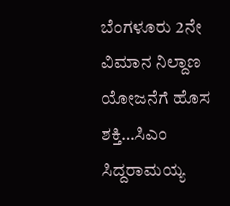ಬೆಂಗಳೂರು 2ನೇ ವಿಮಾನ ನಿಲ್ದಾಣ ಯೋಜನೆಗೆ ಹೊಸ ಶಕ್ತಿ…ಸಿಎಂ ಸಿದ್ದರಾಮಯ್ಯ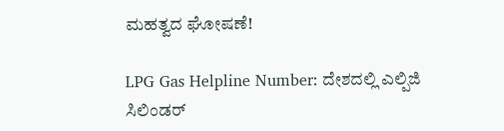ಮಹತ್ವದ ಘೋಷಣೆ!

LPG Gas Helpline Number: ದೇಶದಲ್ಲಿ ಎಲ್ಪಿಜಿ ಸಿಲಿಂಡರ್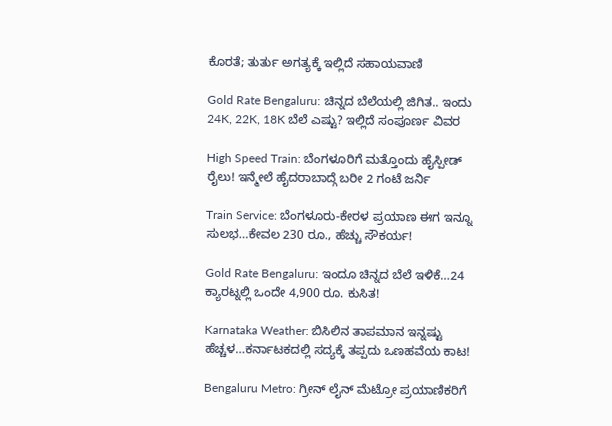ಕೊರತೆ; ತುರ್ತು ಅಗತ್ಯಕ್ಕೆ ಇಲ್ಲಿದೆ ಸಹಾಯವಾಣಿ

Gold Rate Bengaluru: ಚಿನ್ನದ ಬೆಲೆಯಲ್ಲಿ ಜಿಗಿತ.. ಇಂದು 24K, 22K, 18K ಬೆಲೆ ಎಷ್ಟು? ಇಲ್ಲಿದೆ ಸಂಪೂರ್ಣ ವಿವರ

High Speed Train: ಬೆಂಗಳೂರಿಗೆ ಮತ್ತೊಂದು ಹೈಸ್ಪೀಡ್ ರೈಲು! ಇನ್ಮೇಲೆ ಹೈದರಾಬಾದ್ಗೆ ಬರೀ 2 ಗಂಟೆ ಜರ್ನಿ

Train Service: ಬೆಂಗಳೂರು-ಕೇರಳ ಪ್ರಯಾಣ ಈಗ ಇನ್ನೂ ಸುಲಭ…ಕೇವಲ 230 ರೂ., ಹೆಚ್ಚು ಸೌಕರ್ಯ!

Gold Rate Bengaluru: ಇಂದೂ ಚಿನ್ನದ ಬೆಲೆ ಇಳಿಕೆ…24 ಕ್ಯಾರಟ್ನಲ್ಲಿ ಒಂದೇ 4,900 ರೂ. ಕುಸಿತ!

Karnataka Weather: ಬಿಸಿಲಿನ ತಾಪಮಾನ ಇನ್ನಷ್ಟು ಹೆಚ್ಚಳ…ಕರ್ನಾಟಕದಲ್ಲಿ ಸದ್ಯಕ್ಕೆ ತಪ್ಪದು ಒಣಹವೆಯ ಕಾಟ!

Bengaluru Metro: ಗ್ರೀನ್ ಲೈನ್ ಮೆಟ್ರೋ ಪ್ರಯಾಣಿಕರಿಗೆ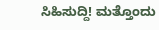ಸಿಹಿಸುದ್ದಿ! ಮತ್ತೊಂದು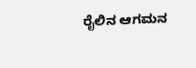ರೈಲಿನ ಆಗಮನ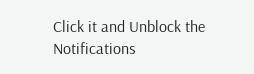Click it and Unblock the Notifications